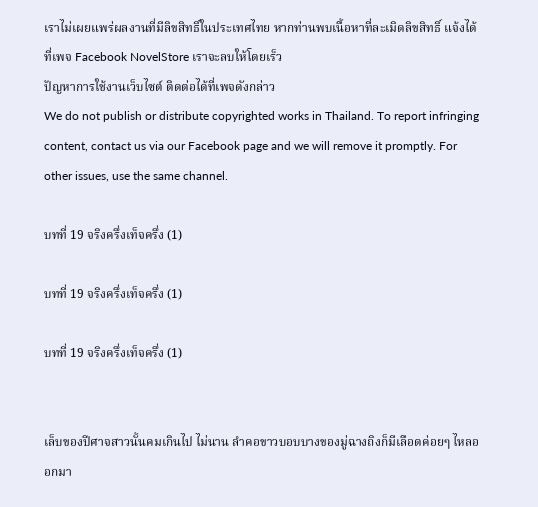เราไม่เผยแพร่ผลงานที่มีลิขสิทธิ์ในประเทศไทย หากท่านพบเนื้อหาที่ละเมิดลิขสิทธิ์ แจ้งได้ที่เพจ Facebook NovelStore เราจะลบให้โดยเร็ว
ปัญหาการใช้งานเว็บไซต์ ติดต่อได้ที่เพจดังกล่าว
We do not publish or distribute copyrighted works in Thailand. To report infringing content, contact us via our Facebook page and we will remove it promptly. For other issues, use the same channel.

บทที่ 19 จริงครึ่งเท็จครึ่ง (1)

บทที่ 19 จริงครึ่งเท็จครึ่ง (1)

บทที่ 19 จริงครึ่งเท็จครึ่ง (1)


เล็บของปีศาจสาวนั้นคมเกินไป ไม่นาน ลำคอขาวบอบบางของมู่ฉางถิงก็มีเลือดค่อยๆ ไหลออกมา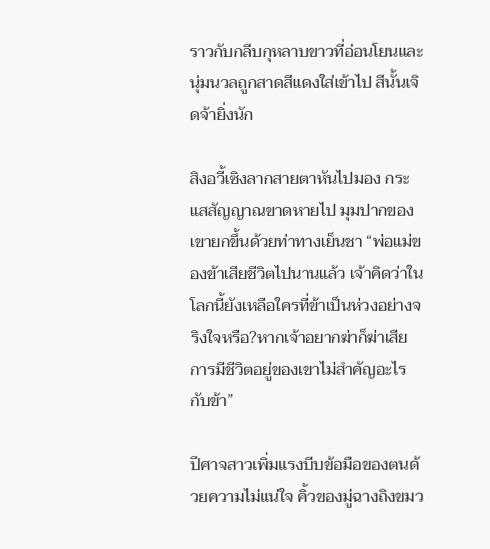ราวกับกลีบกุหลาบขาวที่อ่อนโยนและนุ่มนวลถูกสาดสีแดงใส่เข้าไป สีนั้นเจิดจ้ายิ่งนัก

สิงอวี้เซิงลากสายตาหันไปมอง กระแสสัญญาณขาดหายไป มุมปากของเขายกขึ้นด้วยท่าทางเย็นชา “พ่อแม่ของข้าเสียชีวิตไปนานแล้ว เจ้าคิดว่าในโลกนี้ยังเหลือใครที่ข้าเป็นห่วงอย่างจริงใจหรือ?หากเจ้าอยากฆ่าก็ฆ่าเสีย การมีชีวิตอยู่ของเขาไม่สำคัญอะไรกับข้า”

ปีศาจสาวเพิ่มแรงบีบข้อมือของตนด้วยความไม่แน่ใจ คิ้วของมู่ฉางถิงขมว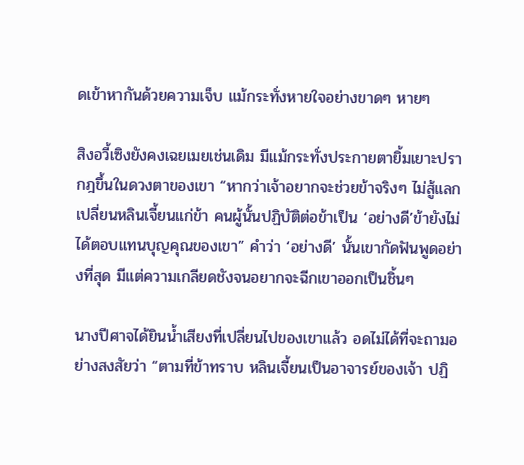ดเข้าหากันด้วยความเจ็บ แม้กระทั่งหายใจอย่างขาดๆ หายๆ

สิงอวี้เซิงยังคงเฉยเมยเช่นเดิม มีแม้กระทั่งประกายตายิ้มเยาะปรากฎขึ้นในดวงตาของเขา “หากว่าเจ้าอยากจะช่วยข้าจริงๆ ไม่สู้แลกเปลี่ยนหลินเจี้ยนแก่ข้า คนผู้นั้นปฏิบัติต่อข้าเป็น ‘อย่างดี’ข้ายังไม่ได้ตอบแทนบุญคุณของเขา” คำว่า ‘อย่างดี’ นั้นเขากัดฟันพูดอย่างที่สุด มีแต่ความเกลียดชังจนอยากจะฉีกเขาออกเป็นชิ้นๆ

นางปีศาจได้ยินน้ำเสียงที่เปลี่ยนไปของเขาแล้ว อดไม่ได้ที่จะถามอย่างสงสัยว่า “ตามที่ข้าทราบ หลินเจี้ยนเป็นอาจารย์ของเจ้า ปฏิ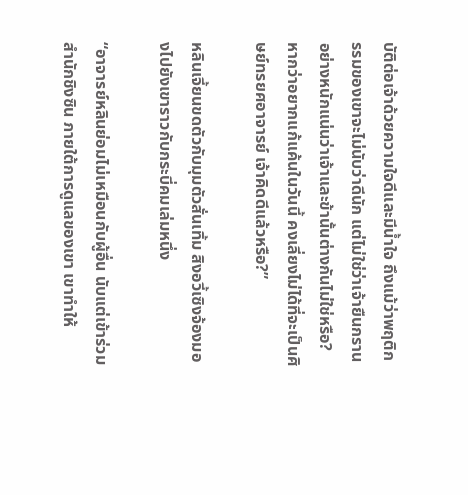บัติต่อเจ้าด้วยความใจดีและมีน้ำใจ ถึงแม้ว่าพฤติกรรมของเขาจะไม่นับว่าดีนัก แต่ไม่ใช่ว่าเจ้ายืนกรานอย่างหนักแน่นว่าเจ้าและข้านั้นต่างกันไม่ใช่หรือ?หากว่าอยากแก้แค้นในวันนี้ คงเลี่ยงไม่ได้ที่จะเป็นศิษย์ทรยศอาจารย์ เจ้าคิดดีแล้วหรือ?”

หลินเจี้ยนขดตัวกับมุมตัวสั่นเทิ้ม สิงอวี้เซิงจ้องมองไปยังเขาราวกับกระบี่คมเล่มหนึ่ง

“อาจารย์หลินย่อมไม่เหมือนกับผู้อื่น นับแต่เข้าร่วมสำนักชิงซิน ภายใต้การดูแลของเขา เขาทำให้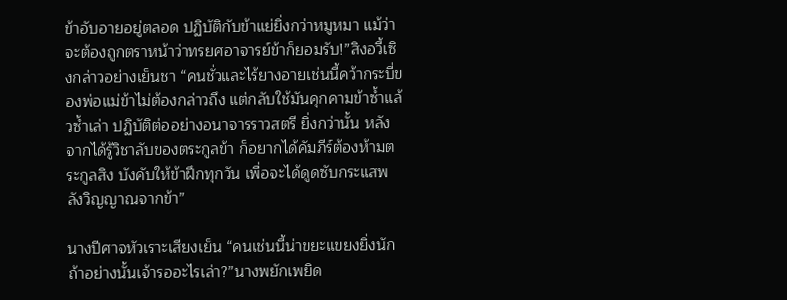ข้าอับอายอยู่ตลอด ปฏิบัติกับข้าแย่ยิ่งกว่าหมูหมา แม้ว่าจะต้องถูกตราหน้าว่าทรยศอาจารย์ข้าก็ยอมรับ!”สิงอวี้เซิงกล่าวอย่างเย็นชา “คนชั่วและไร้ยางอายเช่นนี้คว้ากระบี่ของพ่อแม่ข้าไม่ต้องกล่าวถึง แต่กลับใช้มันคุกคามข้าซ้ำแล้วซ้ำเล่า ปฏิบัติต่ออย่างอนาจารราวสตรี ยิ่งกว่านั้น หลังจากได้รู้วิชาลับของตระกูลข้า ก็อยากได้คัมภีร์ต้องห้ามตระกูลสิง บังคับให้ข้าฝึกทุกวัน เพื่อจะได้ดูดซับกระแสพลังวิญญาณจากข้า”

นางปีศาจหัวเราะเสียงเย็น “คนเช่นนี้น่าขยะแขยงยิ่งนัก ถ้าอย่างนั้นเจ้ารออะไรเล่า?”นางพยักเพยิด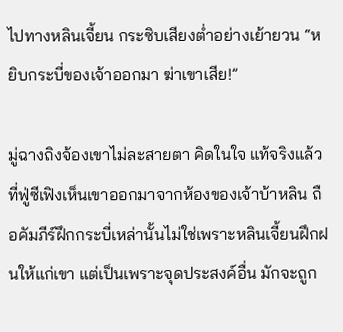ไปทางหลินเจี้ยน กระซิบเสียงต่ำอย่างเย้ายวน “หยิบกระบี่ของเจ้าออกมา ฆ่าเขาเสีย!”

มู่ฉางถิงจ้องเขาไม่ละสายตา คิดในใจ แท้จริงแล้วที่ฟู่ซีเฟิงเห็นเขาออกมาจากห้องของเจ้าบ้าหลิน ถือคัมภีร์ฝึกกระบี่เหล่านั้นไม่ใช่เพราะหลินเจี้ยนฝึกฝนให้แก่เขา แต่เป็นเพราะจุดประสงค์อื่น มักจะถูก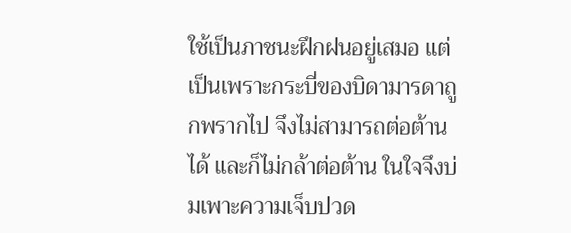ใช้เป็นภาชนะฝึกฝนอยู่เสมอ แต่เป็นเพราะกระบี่ของบิดามารดาถูกพรากไป จึงไม่สามารถต่อต้านได้ และก็ไม่กล้าต่อต้าน ในใจจึงบ่มเพาะความเจ็บปวด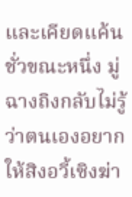และเคียดแค้น ชั่วขณะหนึ่ง มู่ฉางถิงกลับไม่รู้ว่าตนเองอยากให้สิงอวี้เซิงฆ่า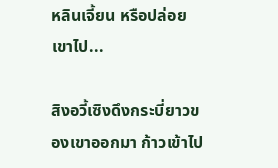หลินเจี้ยน หรือปล่อยเขาไป...

สิงอวี้เซิงดึงกระบี่ยาวของเขาออกมา ก้าวเข้าไป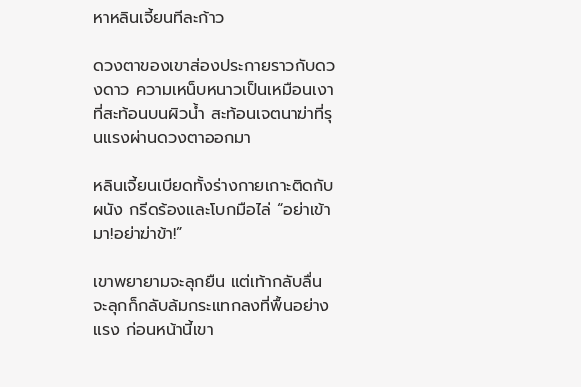หาหลินเจี้ยนทีละก้าว

ดวงตาของเขาส่องประกายราวกับดวงดาว ความเหน็บหนาวเป็นเหมือนเงาที่สะท้อนบนผิวน้ำ สะท้อนเจตนาฆ่าที่รุนแรงผ่านดวงตาออกมา

หลินเจี้ยนเบียดทั้งร่างกายเกาะติดกับผนัง กรีดร้องและโบกมือไล่ “อย่าเข้ามา!อย่าฆ่าข้า!”

เขาพยายามจะลุกยืน แต่เท้ากลับลื่น จะลุกก็กลับล้มกระแทกลงที่พื้นอย่างแรง ก่อนหน้านี้เขา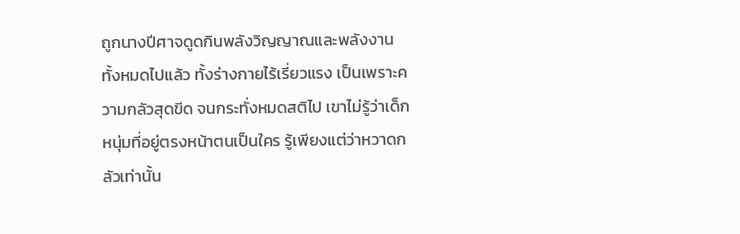ถูกนางปีศาจดูดกินพลังวิญญาณและพลังงานทั้งหมดไปแล้ว ทั้งร่างกายไร้เรี่ยวแรง เป็นเพราะความกลัวสุดขีด จนกระทั่งหมดสติไป เขาไม่รู้ว่าเด็กหนุ่มที่อยู่ตรงหน้าตนเป็นใคร รู้เพียงแต่ว่าหวาดกลัวเท่านั้น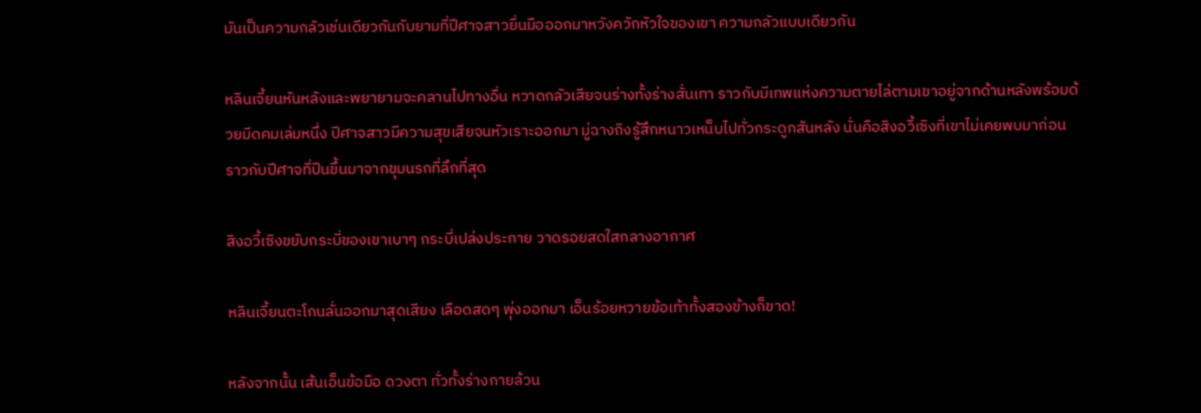มันเป็นความกลัวเช่นเดียวกันกับยามที่ปีศาจสาวยื่นมือออกมาหวังควักหัวใจของเขา ความกลัวแบบเดียวกัน

หลินเจี้ยนหันหลังและพยายามจะคลานไปทางอื่น หวาดกลัวเสียจนร่างทั้งร่างสั่นเทา ราวกับมีเทพแห่งความตายไล่ตามเขาอยู่จากด้านหลังพร้อมด้วยมีดคมเล่มหนึ่ง ปีศาจสาวมีความสุขเสียจนหัวเราะออกมา มู่ฉางถิงรู้สึกหนาวเหน็บไปทั่วกระดูกสันหลัง นั่นคือสิงอวี้เซิงที่เขาไม่เคยพบมาก่อน ราวกับปีศาจที่ปีนขึ้นมาจากขุมนรกที่ลึกที่สุด

สิงอวี้เซิงขยับกระบี่ของเขาเบาๆ กระบี่เปล่งประกาย วาดรอยสดใสกลางอากาศ

หลินเจี้ยนตะโกนลั่นออกมาสุดเสียง เลือดสดๆ พุ่งออกมา เอ็นร้อยหวายข้อเท้าทั้งสองข้างก็ขาด!

หลังจากนั้น เส้นเอ็นข้อมือ ดวงตา ทั่วทั้งร่างกายล้วน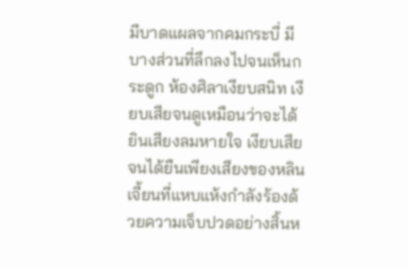มีบาดแผลจากคมกระบี่ มีบางส่วนที่ลึกลงไปจนเห็นกระดูก ห้องศิลาเงียบสนิท เงียบเสียจนดูเหมือนว่าจะได้ยินเสียงลมหายใจ เงียบเสียจนได้ยืนเพียงเสียงของหลินเจี้ยนที่แหบแห้งกำลังร้องด้วยความเจ็บปวดอย่างสิ้นห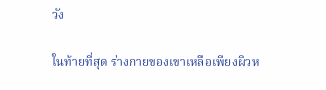วัง

ในท้ายที่สุด ร่างกายของเขาเหลือเพียงผิวห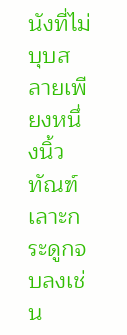นังที่ไม่บุบสลายเพียงหนึ่งนิ้ว ทัณฑ์เลาะกระดูกจบลงเช่น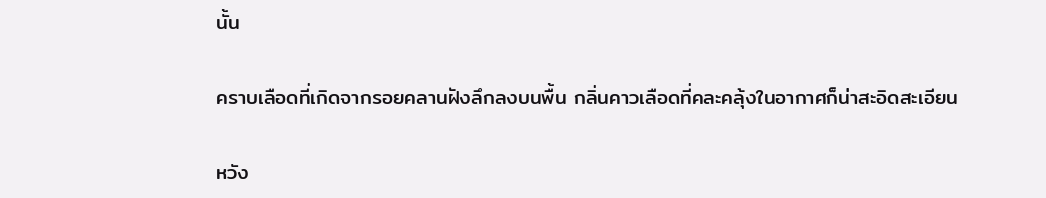นั้น

คราบเลือดที่เกิดจากรอยคลานฝังลึกลงบนพื้น กลิ่นคาวเลือดที่คละคลุ้งในอากาศก็น่าสะอิดสะเอียน

หวัง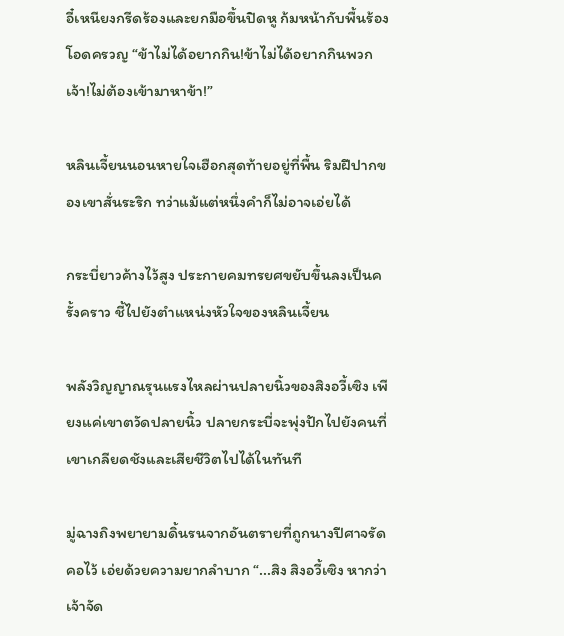อี๋เหนียงกรีดร้องและยกมือขึ้นปิดหู ก้มหน้ากับพื้นร้องโอดครวญ “ข้าไม่ได้อยากกิน!ข้าไม่ได้อยากกินพวกเจ้า!ไม่ต้องเข้ามาหาข้า!”

หลินเจี้ยนนอนหายใจเฮือกสุดท้ายอยู่ที่พื้น ริมฝีปากของเขาสั่นระริก ทว่าแม้แต่หนึ่งคำก็ไม่อาจเอ่ยได้

กระบี่ยาวค้างไว้สูง ประกายคมทรยศขยับขึ้นลงเป็นครั้งคราว ชี้ไปยังตำแหน่งหัวใจของหลินเจี้ยน

พลังวิญญาณรุนแรงไหลผ่านปลายนิ้วของสิงอวี้เซิง เพียงแค่เขาตวัดปลายนิ้ว ปลายกระบี่จะพุ่งปักไปยังคนที่เขาเกลียดชังและเสียชีวิตไปได้ในทันที

มู่ฉางถิงพยายามดิ้นรนจากอันตรายที่ถูกนางปีศาจรัดคอไว้ เอ่ยด้วยความยากลำบาก “...สิง สิงอวี้เซิง หากว่าเจ้าจัด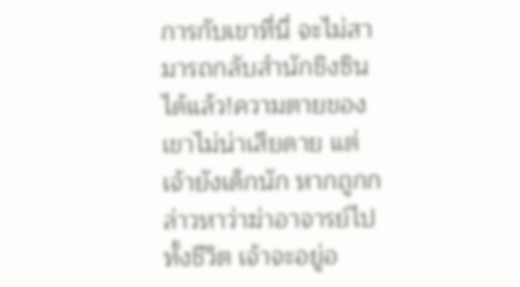การกับเขาที่นี่ จะไม่สามารถกลับสำนักชิงซินได้แล้ว!ความตายของเขาไม่น่าเสียดาย แต่เจ้ายังเด็กนัก หากถูกกล่าวหาว่าฆ่าอาจารย์ไปทั้งชีวิต เจ้าจะอยู่อ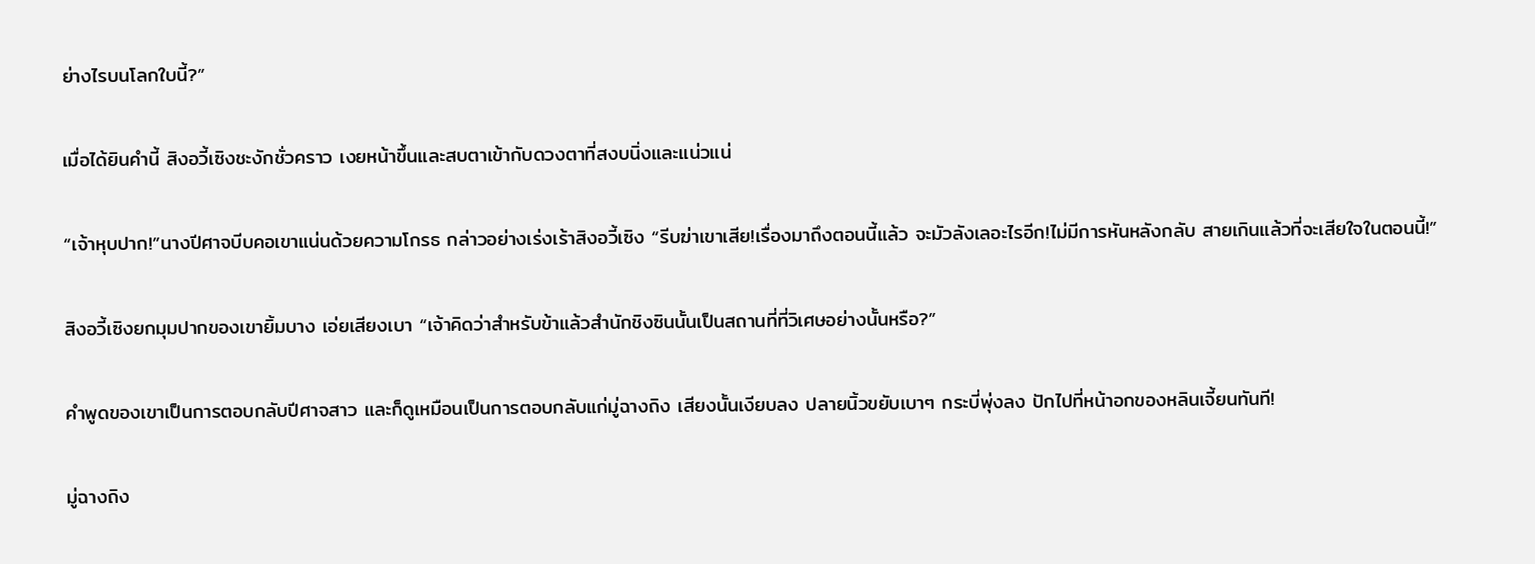ย่างไรบนโลกใบนี้?”

เมื่อได้ยินคำนี้ สิงอวี้เซิงชะงักชั่วคราว เงยหน้าขึ้นและสบตาเข้ากับดวงตาที่สงบนิ่งและแน่วแน่

“เจ้าหุบปาก!”นางปีศาจบีบคอเขาแน่นด้วยความโกรธ กล่าวอย่างเร่งเร้าสิงอวี้เซิง “รีบฆ่าเขาเสีย!เรื่องมาถึงตอนนี้แล้ว จะมัวลังเลอะไรอีก!ไม่มีการหันหลังกลับ สายเกินแล้วที่จะเสียใจในตอนนี้!”

สิงอวี้เซิงยกมุมปากของเขายิ้มบาง เอ่ยเสียงเบา “เจ้าคิดว่าสำหรับข้าแล้วสำนักชิงซินนั้นเป็นสถานที่ที่วิเศษอย่างนั้นหรือ?”

คำพูดของเขาเป็นการตอบกลับปีศาจสาว และก็ดูเหมือนเป็นการตอบกลับแก่มู่ฉางถิง เสียงนั้นเงียบลง ปลายนิ้วขยับเบาๆ กระบี่พุ่งลง ปักไปที่หน้าอกของหลินเจี้ยนทันที!

มู่ฉางถิง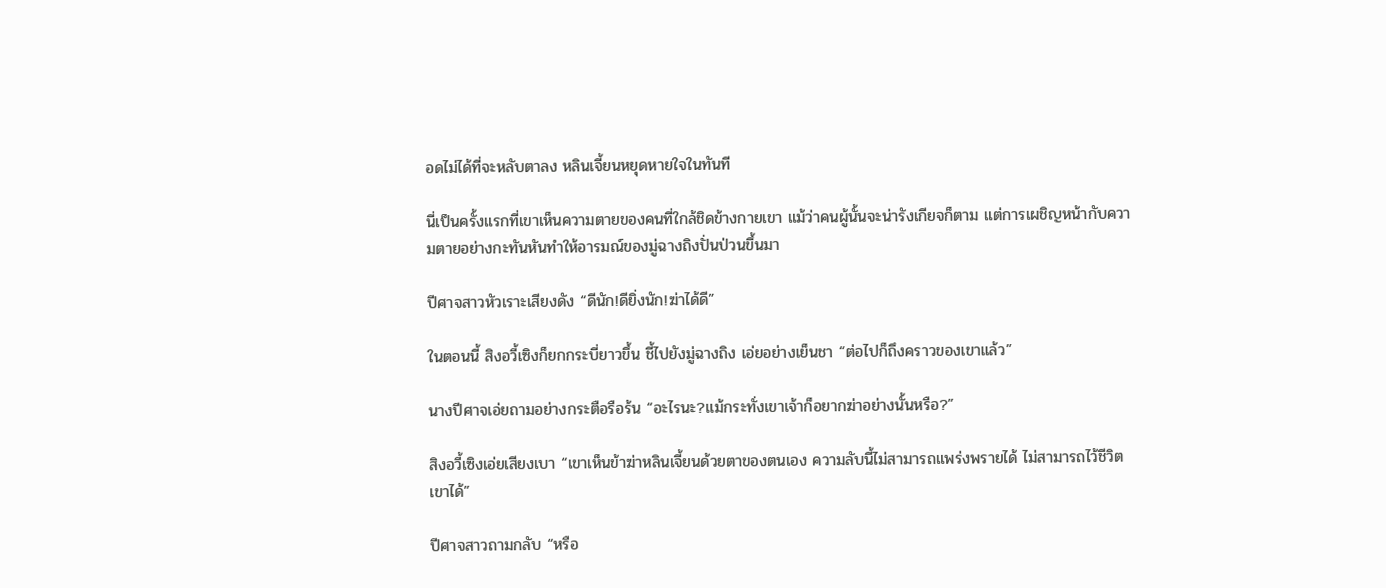อดไม่ได้ที่จะหลับตาลง หลินเจี้ยนหยุดหายใจในทันที

นี่เป็นครั้งแรกที่เขาเห็นความตายของคนที่ใกล้ชิดข้างกายเขา แม้ว่าคนผู้นั้นจะน่ารังเกียจก็ตาม แต่การเผชิญหน้ากับความตายอย่างกะทันหันทำให้อารมณ์ของมู่ฉางถิงปั่นป่วนขึ้นมา

ปีศาจสาวหัวเราะเสียงดัง “ดีนัก!ดียิ่งนัก!ฆ่าได้ดี”

ในตอนนี้ สิงอวี้เซิงก็ยกกระบี่ยาวขึ้น ชี้ไปยังมู่ฉางถิง เอ่ยอย่างเย็นชา “ต่อไปก็ถึงคราวของเขาแล้ว”

นางปีศาจเอ่ยถามอย่างกระตือรือร้น “อะไรนะ?แม้กระทั่งเขาเจ้าก็อยากฆ่าอย่างนั้นหรือ?”

สิงอวี้เซิงเอ่ยเสียงเบา “เขาเห็นข้าฆ่าหลินเจี้ยนด้วยตาของตนเอง ความลับนี้ไม่สามารถแพร่งพรายได้ ไม่สามารถไว้ชีวิตเขาได้”

ปีศาจสาวถามกลับ “หรือ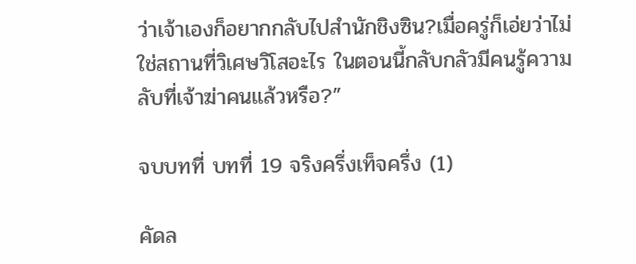ว่าเจ้าเองก็อยากกลับไปสำนักชิงซิน?เมื่อครู่ก็เอ่ยว่าไม่ใช่สถานที่วิเศษวิโสอะไร ในตอนนี้กลับกลัวมีคนรู้ความลับที่เจ้าฆ่าคนแล้วหรือ?”

จบบทที่ บทที่ 19 จริงครึ่งเท็จครึ่ง (1)

คัดล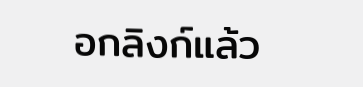อกลิงก์แล้ว